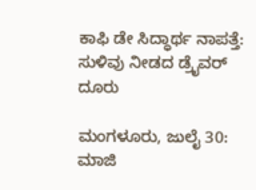ಕಾಫಿ ಡೇ ಸಿದ್ಧಾರ್ಥ ನಾಪತ್ತೆ: ಸುಳಿವು ನೀಡದ ಡ್ರೈವರ್ ದೂರು

ಮಂಗಳೂರು, ಜುಲೈ 30: ಮಾಜಿ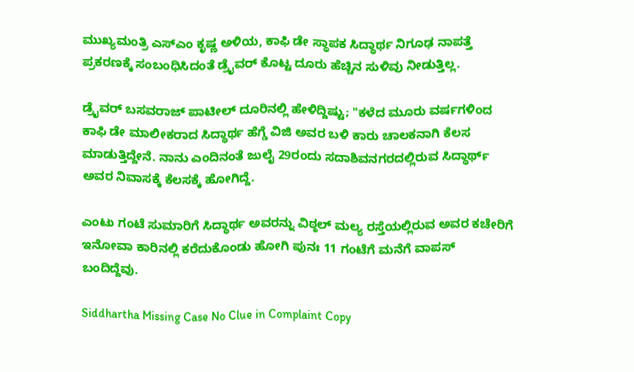ಮುಖ್ಯಮಂತ್ರಿ ಎಸ್‌ಎಂ ಕೃಷ್ಣ ಅಳಿಯ, ಕಾಫಿ ಡೇ ಸ್ಥಾಪಕ ಸಿದ್ಧಾರ್ಥ ನಿಗೂಢ ನಾಪತ್ತೆ ಪ್ರಕರಣಕ್ಕೆ ಸಂಬಂಧಿಸಿದಂತೆ ಡ್ರೈವರ್ ಕೊಟ್ಟ ದೂರು ಹೆಚ್ಚಿನ ಸುಳಿವು ನೀಡುತ್ತಿಲ್ಲ.

ಡ್ರೈವರ್ ಬಸವರಾಜ್ ಪಾಟೀಲ್ ದೂರಿನಲ್ಲಿ ಹೇಳಿದ್ದಿಷ್ಟು; "ಕಳೆದ ಮೂರು ವರ್ಷಗಳಿಂದ ಕಾಫಿ ಡೇ ಮಾಲೀಕರಾದ ಸಿದ್ಧಾರ್ಥ ಹೆಗ್ಡೆ ವಿಜಿ ಅವರ ಬಳಿ ಕಾರು ಚಾಲಕನಾಗಿ ಕೆಲಸ ಮಾಡುತ್ತಿದ್ದೇನೆ. ನಾನು ಎಂದಿನಂತೆ ಜುಲೈ 29ರಂದು ಸದಾಶಿವನಗರದಲ್ಲಿರುವ ಸಿದ್ಧಾರ್ಥ್ ಅವರ ನಿವಾಸಕ್ಕೆ ಕೆಲಸಕ್ಕೆ ಹೋಗಿದ್ದೆ.

ಎಂಟು ಗಂಟೆ ಸುಮಾರಿಗೆ ಸಿದ್ಧಾರ್ಥ ಅವರನ್ನು ವಿಠ್ಠಲ್ ಮಲ್ಯ ರಸ್ತೆಯಲ್ಲಿರುವ ಅವರ ಕಚೇರಿಗೆ ಇನೋವಾ ಕಾರಿನಲ್ಲಿ ಕರೆದುಕೊಂಡು ಹೋಗಿ ಪುನಃ 11 ಗಂಟೆಗೆ ಮನೆಗೆ ವಾಪಸ್ ಬಂದಿದ್ದೆವು.

Siddhartha Missing Case No Clue in Complaint Copy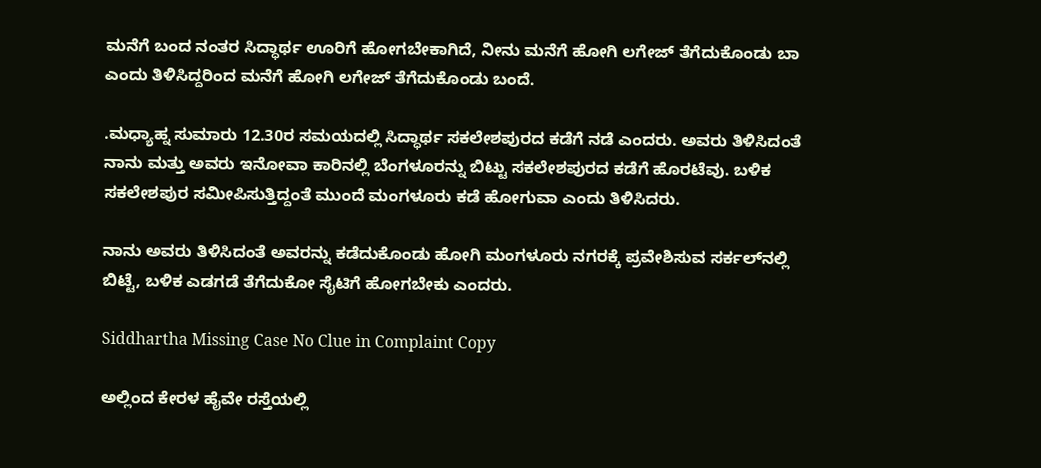ಮನೆಗೆ ಬಂದ ನಂತರ ಸಿದ್ಧಾರ್ಥ ಊರಿಗೆ ಹೋಗಬೇಕಾಗಿದೆ, ನೀನು ಮನೆಗೆ ಹೋಗಿ ಲಗೇಜ್ ತೆಗೆದುಕೊಂಡು ಬಾ ಎಂದು ತಿಳಿಸಿದ್ದರಿಂದ ಮನೆಗೆ ಹೋಗಿ ಲಗೇಜ್ ತೆಗೆದುಕೊಂಡು ಬಂದೆ.

.ಮಧ್ಯಾಹ್ನ ಸುಮಾರು 12.30ರ ಸಮಯದಲ್ಲಿ ಸಿದ್ಧಾರ್ಥ ಸಕಲೇಶಪುರದ ಕಡೆಗೆ ನಡೆ ಎಂದರು. ಅವರು ತಿಳಿಸಿದಂತೆ ನಾನು ಮತ್ತು ಅವರು ಇನೋವಾ ಕಾರಿನಲ್ಲಿ ಬೆಂಗಳೂರನ್ನು ಬಿಟ್ಟು ಸಕಲೇಶಪುರದ ಕಡೆಗೆ ಹೊರಟೆವು. ಬಳಿಕ ಸಕಲೇಶಪುರ ಸಮೀಪಿಸುತ್ತಿದ್ದಂತೆ ಮುಂದೆ ಮಂಗಳೂರು ಕಡೆ ಹೋಗುವಾ ಎಂದು ತಿಳಿಸಿದರು.

ನಾನು ಅವರು ತಿಳಿಸಿದಂತೆ ಅವರನ್ನು ಕಡೆದುಕೊಂಡು ಹೋಗಿ ಮಂಗಳೂರು ನಗರಕ್ಕೆ ಪ್ರವೇಶಿಸುವ ಸರ್ಕಲ್‌ನಲ್ಲಿ ಬಿಟ್ಟೆ, ಬಳಿಕ ಎಡಗಡೆ ತೆಗೆದುಕೋ ಸೈಟಿಗೆ ಹೋಗಬೇಕು ಎಂದರು.

Siddhartha Missing Case No Clue in Complaint Copy

ಅಲ್ಲಿಂದ ಕೇರಳ ಹೈವೇ ರಸ್ತೆಯಲ್ಲಿ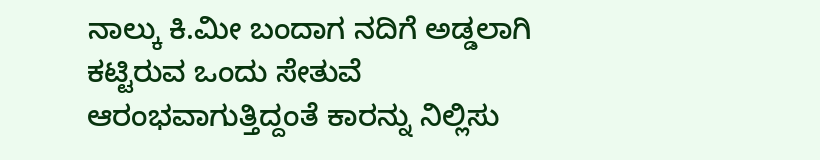ನಾಲ್ಕು ಕಿ.ಮೀ ಬಂದಾಗ ನದಿಗೆ ಅಡ್ಡಲಾಗಿ ಕಟ್ಟಿರುವ ಒಂದು ಸೇತುವೆ ಆರಂಭವಾಗುತ್ತಿದ್ದಂತೆ ಕಾರನ್ನು ನಿಲ್ಲಿಸು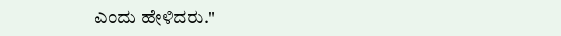ಎಂದು ಹೇಳಿದರು."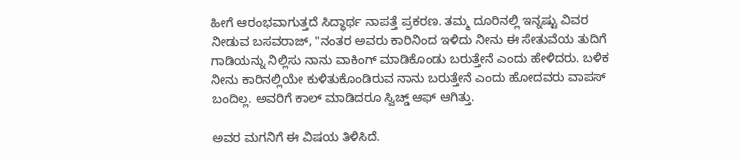ಹೀಗೆ ಆರಂಭವಾಗುತ್ತದೆ ಸಿದ್ಧಾರ್ಥ ನಾಪತ್ತೆ ಪ್ರಕರಣ. ತಮ್ಮ ದೂರಿನಲ್ಲಿ ಇನ್ನಷ್ಟು ವಿವರ ನೀಡುವ ಬಸವರಾಜ್, "ನಂತರ ಅವರು ಕಾರಿನಿಂದ ಇಳಿದು ನೀನು ಈ ಸೇತುವೆಯ ತುದಿಗೆ ಗಾಡಿಯನ್ನು ನಿಲ್ಲಿಸು ನಾನು ವಾಕಿಂಗ್ ಮಾಡಿಕೊಂಡು ಬರುತ್ತೇನೆ ಎಂದು ಹೇಳಿದರು. ಬಳಿಕ ನೀನು ಕಾರಿನಲ್ಲಿಯೇ ಕುಳಿತುಕೊಂಡಿರುವ ನಾನು ಬರುತ್ತೇನೆ ಎಂದು ಹೋದವರು ವಾಪಸ್ ಬಂದಿಲ್ಲ. ಅವರಿಗೆ ಕಾಲ್ ಮಾಡಿದರೂ ಸ್ವಿಚ್ಡ್ ಆಫ್ ಆಗಿತ್ತು.

ಅವರ ಮಗನಿಗೆ ಈ ವಿಷಯ ತಿಳಿಸಿದೆ.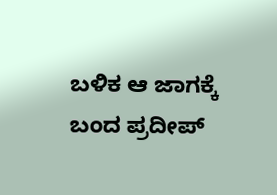ಬಳಿಕ ಆ ಜಾಗಕ್ಕೆ ಬಂದ ಪ್ರದೀಪ್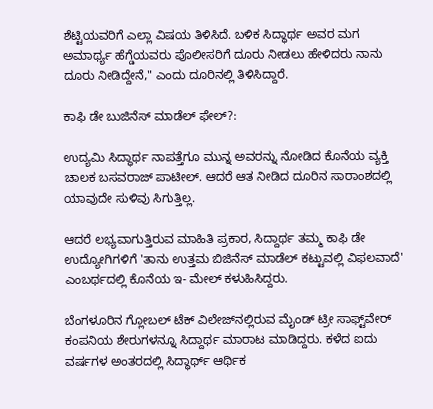ಶೆಟ್ಟಿಯವರಿಗೆ ಎಲ್ಲಾ ವಿಷಯ ತಿಳಿಸಿದೆ. ಬಳಿಕ ಸಿದ್ಧಾರ್ಥ ಅವರ ಮಗ ಅಮಾರ್ಥ್ಯ ಹೆಗ್ಡೆಯವರು ಪೊಲೀಸರಿಗೆ ದೂರು ನೀಡಲು ಹೇಳಿದರು ನಾನು ದೂರು ನೀಡಿದ್ದೇನೆ," ಎಂದು ದೂರಿನಲ್ಲಿ ತಿಳಿಸಿದ್ದಾರೆ.

ಕಾಫಿ ಡೇ ಬುಜಿನೆಸ್ ಮಾಡೆಲ್ ಫೇಲ್?:

ಉದ್ಯಮಿ ಸಿದ್ಧಾರ್ಥ ನಾಪತ್ತೆಗೂ ಮುನ್ನ ಅವರನ್ನು ನೋಡಿದ ಕೊನೆಯ ವ್ಯಕ್ತಿ ಚಾಲಕ ಬಸವರಾಜ್ ಪಾಟೀಲ್. ಆದರೆ ಆತ ನೀಡಿದ ದೂರಿನ ಸಾರಾಂಶದಲ್ಲಿ ಯಾವುದೇ ಸುಳಿವು ಸಿಗುತ್ತಿಲ್ಲ.

ಆದರೆ ಲಭ್ಯವಾಗುತ್ತಿರುವ ಮಾಹಿತಿ ಪ್ರಕಾರ, ಸಿದ್ದಾರ್ಥ ತಮ್ಮ ಕಾಫಿ ಡೇ ಉದ್ಯೋಗಿಗಳಿಗೆ 'ತಾನು ಉತ್ತಮ ಬಿಜಿನೆಸ್ ಮಾಡೆಲ್ ಕಟ್ಟುವಲ್ಲಿ ವಿಫಲವಾದೆ' ಎಂಬರ್ಥದಲ್ಲಿ ಕೊನೆಯ ಇ- ಮೇಲ್ ಕಳುಹಿಸಿದ್ದರು.

ಬೆಂಗಳೂರಿನ ಗ್ಲೋಬಲ್ ಟೆಕ್ ವಿಲೇಜ್‌ನಲ್ಲಿರುವ ಮೈಂಡ್ ಟ್ರೀ ಸಾಫ್ಟ್‌ವೇರ್ ಕಂಪನಿಯ ಶೇರುಗಳನ್ನೂ ಸಿದ್ದಾರ್ಥ ಮಾರಾಟ ಮಾಡಿದ್ದರು. ಕಳೆದ ಐದು ವರ್ಷಗಳ ಅಂತರದಲ್ಲಿ ಸಿದ್ಧಾರ್ಥ್ ಆರ್ಥಿಕ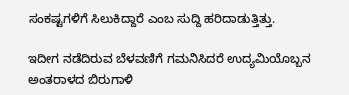ಸಂಕಷ್ಟಗಳಿಗೆ ಸಿಲುಕಿದ್ದಾರೆ ಎಂಬ ಸುದ್ದಿ ಹರಿದಾಡುತ್ತಿತ್ತು.

ಇದೀಗ ನಡೆದಿರುವ ಬೆಳವಣಿಗೆ ಗಮನಿಸಿದರೆ ಉದ್ಯಮಿಯೊಬ್ಬನ ಅಂತರಾಳದ ಬಿರುಗಾಳಿ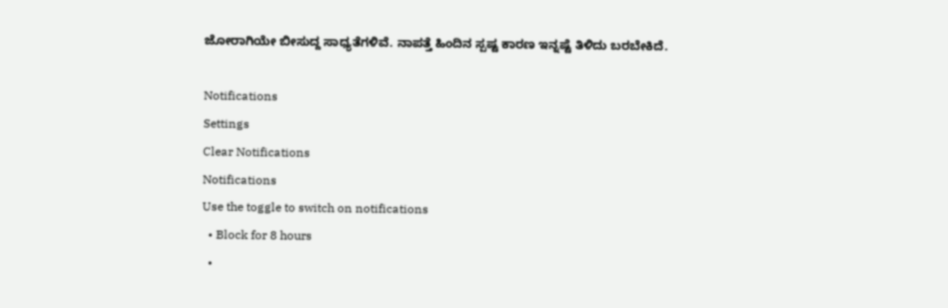ಜೋರಾಗಿಯೇ ಬೀಸುದ್ದ ಸಾಧ್ಯತೆಗಳಿವೆ. ನಾಪತ್ತೆ ಹಿಂದಿನ ಸ್ಪಷ್ಟ ಕಾರಣ ಇನ್ನಷ್ಟೆ ತಿಳಿದು ಬರಬೇಕಿದೆ.

Notifications
Settings
Clear Notifications
Notifications
Use the toggle to switch on notifications
  • Block for 8 hours
  •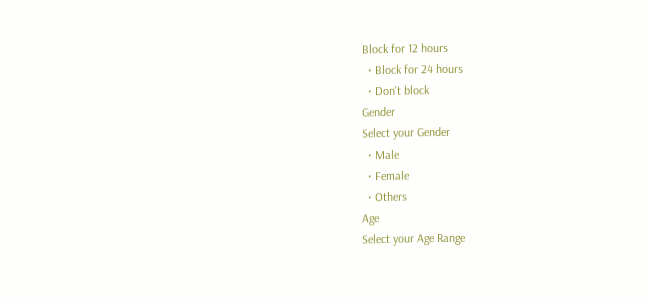Block for 12 hours
  • Block for 24 hours
  • Don't block
Gender
Select your Gender
  • Male
  • Female
  • Others
Age
Select your Age Range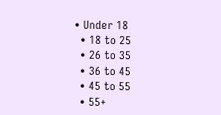• Under 18
  • 18 to 25
  • 26 to 35
  • 36 to 45
  • 45 to 55
  • 55+